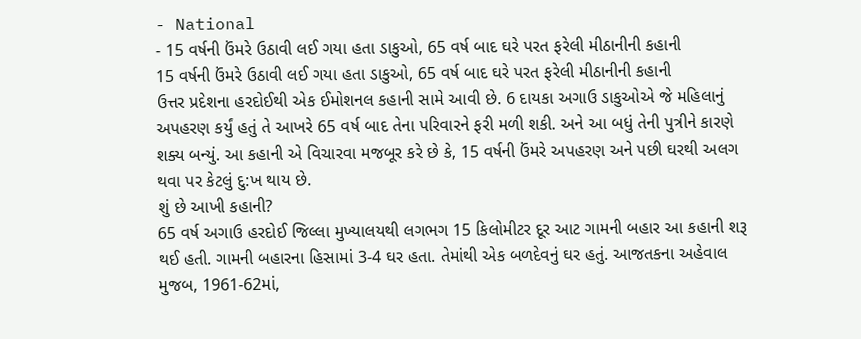- National
- 15 વર્ષની ઉંમરે ઉઠાવી લઈ ગયા હતા ડાકુઓ, 65 વર્ષ બાદ ઘરે પરત ફરેલી મીઠાનીની કહાની
15 વર્ષની ઉંમરે ઉઠાવી લઈ ગયા હતા ડાકુઓ, 65 વર્ષ બાદ ઘરે પરત ફરેલી મીઠાનીની કહાની
ઉત્તર પ્રદેશના હરદોઈથી એક ઈમોશનલ કહાની સામે આવી છે. 6 દાયકા અગાઉ ડાકુઓએ જે મહિલાનું અપહરણ કર્યું હતું તે આખરે 65 વર્ષ બાદ તેના પરિવારને ફરી મળી શકી. અને આ બધું તેની પુત્રીને કારણે શક્ય બન્યું. આ કહાની એ વિચારવા મજબૂર કરે છે કે, 15 વર્ષની ઉંમરે અપહરણ અને પછી ઘરથી અલગ થવા પર કેટલું દુ:ખ થાય છે.
શું છે આખી કહાની?
65 વર્ષ અગાઉ હરદોઈ જિલ્લા મુખ્યાલયથી લગભગ 15 કિલોમીટર દૂર આટ ગામની બહાર આ કહાની શરૂ થઈ હતી. ગામની બહારના હિસામાં 3-4 ઘર હતા. તેમાંથી એક બળદેવનું ઘર હતું. આજતકના અહેવાલ મુજબ, 1961-62માં,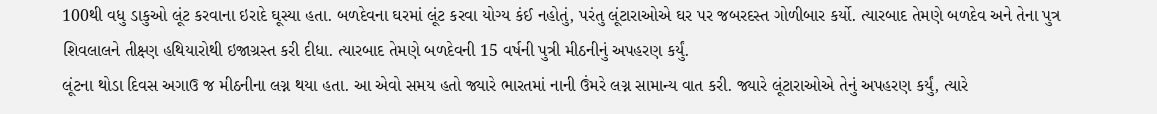100થી વધુ ડાકુઓ લૂંટ કરવાના ઇરાદે ઘૂસ્યા હતા. બળદેવના ઘરમાં લૂંટ કરવા યોગ્ય કંઈ નહોતું, પરંતુ લૂંટારાઓએ ઘર પર જબરદસ્ત ગોળીબાર કર્યો. ત્યારબાદ તેમણે બળદેવ અને તેના પુત્ર શિવલાલને તીક્ષ્ણ હથિયારોથી ઇજાગ્રસ્ત કરી દીધા. ત્યારબાદ તેમણે બળદેવની 15 વર્ષની પુત્રી મીઠનીનું અપહરણ કર્યું.
લૂંટના થોડા દિવસ અગાઉ જ મીઠનીના લગ્ન થયા હતા. આ એવો સમય હતો જ્યારે ભારતમાં નાની ઉંમરે લગ્ન સામાન્ય વાત કરી. જ્યારે લૂંટારાઓએ તેનું અપહરણ કર્યું, ત્યારે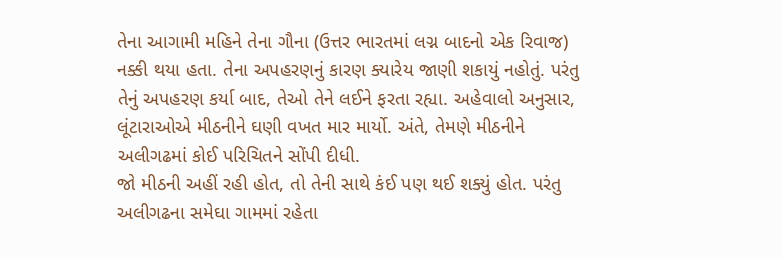તેના આગામી મહિને તેના ગૌના (ઉત્તર ભારતમાં લગ્ન બાદનો એક રિવાજ) નક્કી થયા હતા. તેના અપહરણનું કારણ ક્યારેય જાણી શકાયું નહોતું. પરંતુ તેનું અપહરણ કર્યા બાદ, તેઓ તેને લઈને ફરતા રહ્યા. અહેવાલો અનુસાર, લૂંટારાઓએ મીઠનીને ઘણી વખત માર માર્યો. અંતે, તેમણે મીઠનીને અલીગઢમાં કોઈ પરિચિતને સોંપી દીધી.
જો મીઠની અહીં રહી હોત, તો તેની સાથે કંઈ પણ થઈ શક્યું હોત. પરંતુ અલીગઢના સમેઘા ગામમાં રહેતા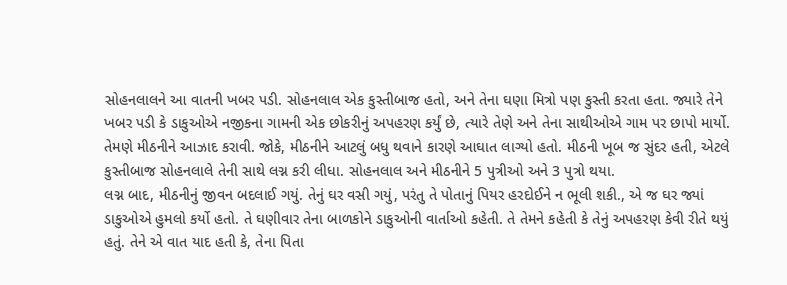સોહનલાલને આ વાતની ખબર પડી. સોહનલાલ એક કુસ્તીબાજ હતો, અને તેના ઘણા મિત્રો પણ કુસ્તી કરતા હતા. જ્યારે તેને ખબર પડી કે ડાકુઓએ નજીકના ગામની એક છોકરીનું અપહરણ કર્યું છે, ત્યારે તેણે અને તેના સાથીઓએ ગામ પર છાપો માર્યો. તેમણે મીઠનીને આઝાદ કરાવી. જોકે, મીઠનીને આટલું બધુ થવાને કારણે આઘાત લાગ્યો હતો. મીઠની ખૂબ જ સુંદર હતી, એટલે કુસ્તીબાજ સોહનલાલે તેની સાથે લગ્ન કરી લીધા. સોહનલાલ અને મીઠનીને 5 પુત્રીઓ અને 3 પુત્રો થયા.
લગ્ન બાદ, મીઠનીનું જીવન બદલાઈ ગયું. તેનું ઘર વસી ગયું, પરંતુ તે પોતાનું પિયર હરદોઈને ન ભૂલી શકી., એ જ ઘર જ્યાં ડાકુઓએ હુમલો કર્યો હતો. તે ઘણીવાર તેના બાળકોને ડાકુઓની વાર્તાઓ કહેતી. તે તેમને કહેતી કે તેનું અપહરણ કેવી રીતે થયું હતું. તેને એ વાત યાદ હતી કે, તેના પિતા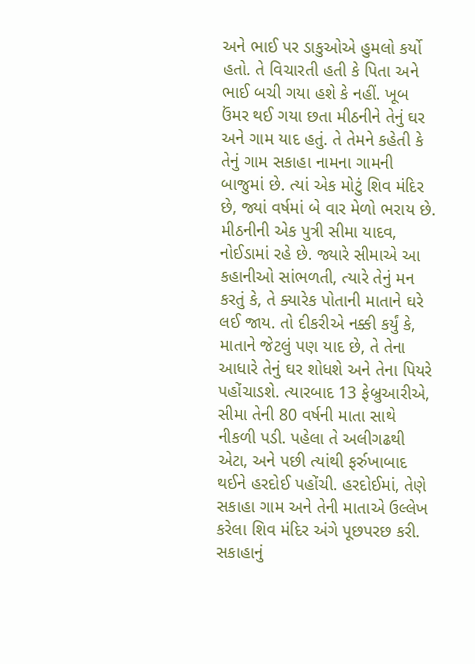અને ભાઈ પર ડાકુઓએ હુમલો કર્યો હતો. તે વિચારતી હતી કે પિતા અને ભાઈ બચી ગયા હશે કે નહીં. ખૂબ ઉંમર થઈ ગયા છતા મીઠનીને તેનું ઘર અને ગામ યાદ હતું. તે તેમને કહેતી કે તેનું ગામ સકાહા નામના ગામની બાજુમાં છે. ત્યાં એક મોટું શિવ મંદિર છે, જ્યાં વર્ષમાં બે વાર મેળો ભરાય છે.
મીઠનીની એક પુત્રી સીમા યાદવ, નોઈડામાં રહે છે. જ્યારે સીમાએ આ કહાનીઓ સાંભળતી, ત્યારે તેનું મન કરતું કે, તે ક્યારેક પોતાની માતાને ઘરે લઈ જાય. તો દીકરીએ નક્કી કર્યું કે, માતાને જેટલું પણ યાદ છે, તે તેના આધારે તેનું ઘર શોધશે અને તેના પિયરે પહોંચાડશે. ત્યારબાદ 13 ફેબ્રુઆરીએ, સીમા તેની 80 વર્ષની માતા સાથે નીકળી પડી. પહેલા તે અલીગઢથી એટા, અને પછી ત્યાંથી ફર્રુખાબાદ થઈને હરદોઈ પહોંચી. હરદોઈમાં, તેણે સકાહા ગામ અને તેની માતાએ ઉલ્લેખ કરેલા શિવ મંદિર અંગે પૂછપરછ કરી. સકાહાનું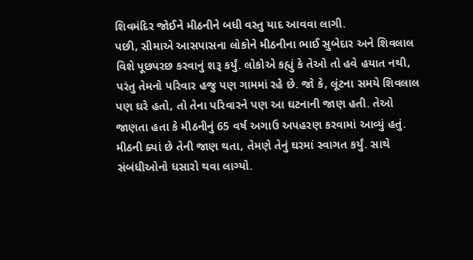શિવમંદિર જોઈને મીઠનીને બધી વસ્તુ યાદ આવવા લાગી.
પછી, સીમાએ આસપાસના લોકોને મીઠનીના ભાઈ સુબેદાર અને શિવલાલ વિશે પૂછપરછ કરવાનું શરૂ કર્યું. લોકોએ કહ્યું કે તેઓ તો હવે હયાત નથી, પરંતુ તેમનો પરિવાર હજુ પણ ગામમાં રહે છે. જો કે, લૂંટના સમયે શિવલાલ પણ ઘરે હતો, તો તેના પરિવારને પણ આ ઘટનાની જાણ હતી. તેઓ જાણતા હતા કે મીઠનીનું 65 વર્ષ અગાઉ અપહરણ કરવામાં આવ્યું હતું. મીઠની ક્યાં છે તેની જાણ થતા, તેમણે તેનું ઘરમાં સ્વાગત કર્યું. સાથે સંબંધીઓનો ધસારો થવા લાગ્યો.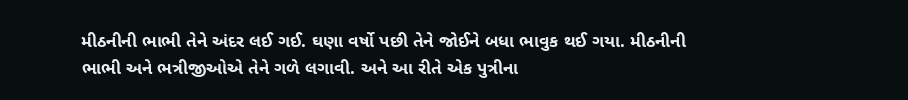મીઠનીની ભાભી તેને અંદર લઈ ગઈ. ઘણા વર્ષો પછી તેને જોઈને બધા ભાવુક થઈ ગયા. મીઠનીની ભાભી અને ભત્રીજીઓએ તેને ગળે લગાવી. અને આ રીતે એક પુત્રીના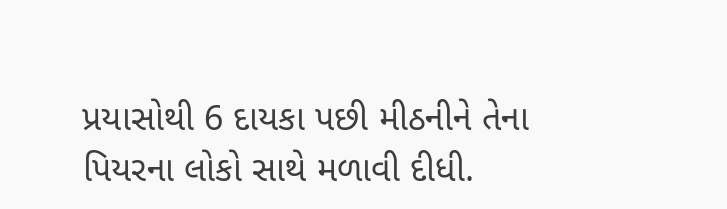પ્રયાસોથી 6 દાયકા પછી મીઠનીને તેના પિયરના લોકો સાથે મળાવી દીધી.